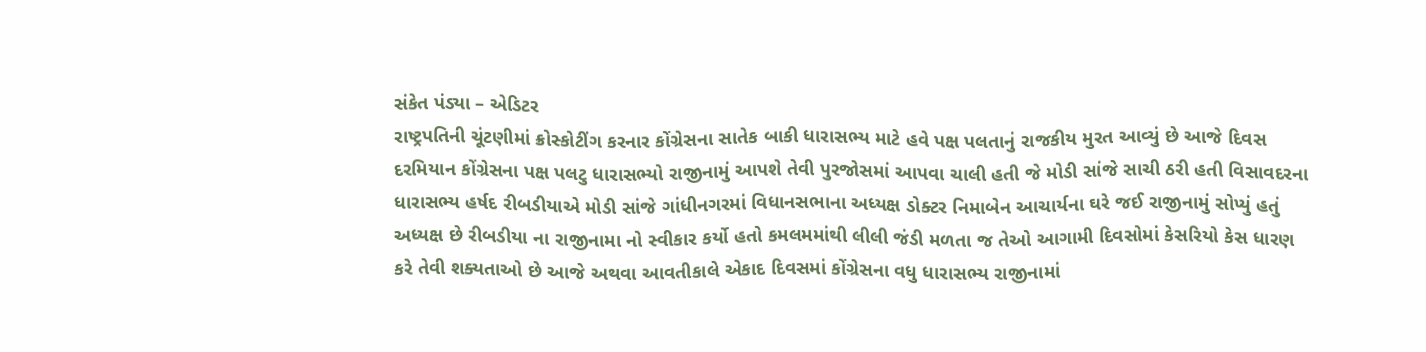સંકેત પંડ્યા – એડિટર
રાષ્ટ્રપતિની ચૂંટણીમાં ક્રોસ્કોટીંગ કરનાર કોંગ્રેસના સાતેક બાકી ધારાસભ્ય માટે હવે પક્ષ પલતાનું રાજકીય મુરત આવ્યું છે આજે દિવસ દરમિયાન કોંગ્રેસના પક્ષ પલટુ ધારાસભ્યો રાજીનામું આપશે તેવી પુરજોસમાં આપવા ચાલી હતી જે મોડી સાંજે સાચી ઠરી હતી વિસાવદરના ધારાસભ્ય હર્ષદ રીબડીયાએ મોડી સાંજે ગાંધીનગરમાં વિધાનસભાના અધ્યક્ષ ડોક્ટર નિમાબેન આચાર્યના ઘરે જઈ રાજીનામું સોપ્યું હતું અધ્યક્ષ છે રીબડીયા ના રાજીનામા નો સ્વીકાર કર્યો હતો કમલમમાંથી લીલી જંડી મળતા જ તેઓ આગામી દિવસોમાં કેસરિયો કેસ ધારણ કરે તેવી શક્યતાઓ છે આજે અથવા આવતીકાલે એકાદ દિવસમાં કોંગ્રેસના વધુ ધારાસભ્ય રાજીનામાં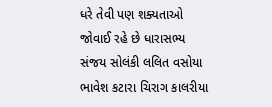ધરે તેવી પણ શક્યતાઓ જોવાઈ રહે છે ધારાસભ્ય સંજય સોલંકી લલિત વસોયા ભાવેશ કટારા ચિરાગ કાલરીયા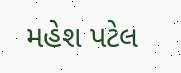મહેશ પટેલ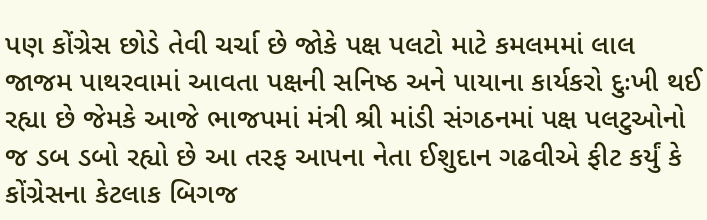પણ કોંગ્રેસ છોડે તેવી ચર્ચા છે જોકે પક્ષ પલટો માટે કમલમમાં લાલ જાજમ પાથરવામાં આવતા પક્ષની સનિષ્ઠ અને પાયાના કાર્યકરો દુઃખી થઈ રહ્યા છે જેમકે આજે ભાજપમાં મંત્રી શ્રી માંડી સંગઠનમાં પક્ષ પલટુઓનો જ ડબ ડબો રહ્યો છે આ તરફ આપના નેતા ઈશુદાન ગઢવીએ ફીટ કર્યું કે કોંગ્રેસના કેટલાક બિગજ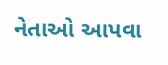નેતાઓ આપવા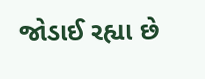જોડાઈ રહ્યા છે